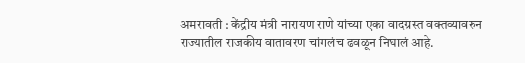अमरावती : केंद्रीय मंत्री नारायण राणे यांच्या एका वादग्रस्त वक्तव्यावरुन राज्यातील राजकीय वातावरण चांगलंच ढवळून निघालं आहे.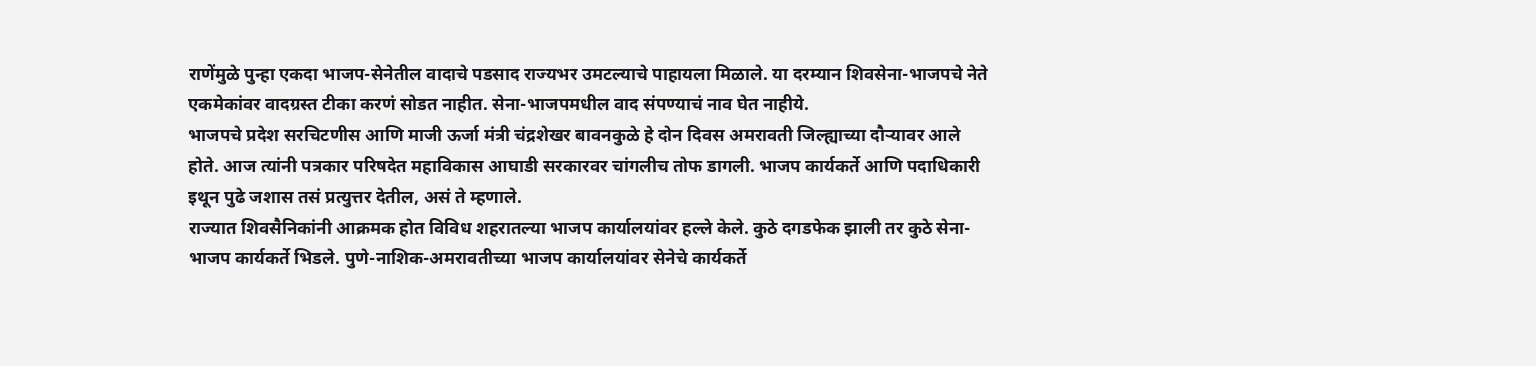राणेंमुळे पुन्हा एकदा भाजप-सेनेतील वादाचे पडसाद राज्यभर उमटल्याचे पाहायला मिळाले. या दरम्यान शिवसेना-भाजपचे नेते एकमेकांवर वादग्रस्त टीका करणं सोडत नाहीत. सेना-भाजपमधील वाद संपण्याचं नाव घेत नाहीये.
भाजपचे प्रदेश सरचिटणीस आणि माजी ऊर्जा मंत्री चंद्रशेखर बावनकुळे हे दोन दिवस अमरावती जिल्ह्याच्या दौऱ्यावर आले होते. आज त्यांनी पत्रकार परिषदेत महाविकास आघाडी सरकारवर चांगलीच तोफ डागली. भाजप कार्यकर्ते आणि पदाधिकारी इथून पुढे जशास तसं प्रत्युत्तर देतील, असं ते म्हणाले.
राज्यात शिवसैनिकांनी आक्रमक होत विविध शहरातल्या भाजप कार्यालयांवर हल्ले केले. कुठे दगडफेक झाली तर कुठे सेना-भाजप कार्यकर्ते भिडले. पुणे-नाशिक-अमरावतीच्या भाजप कार्यालयांवर सेनेचे कार्यकर्ते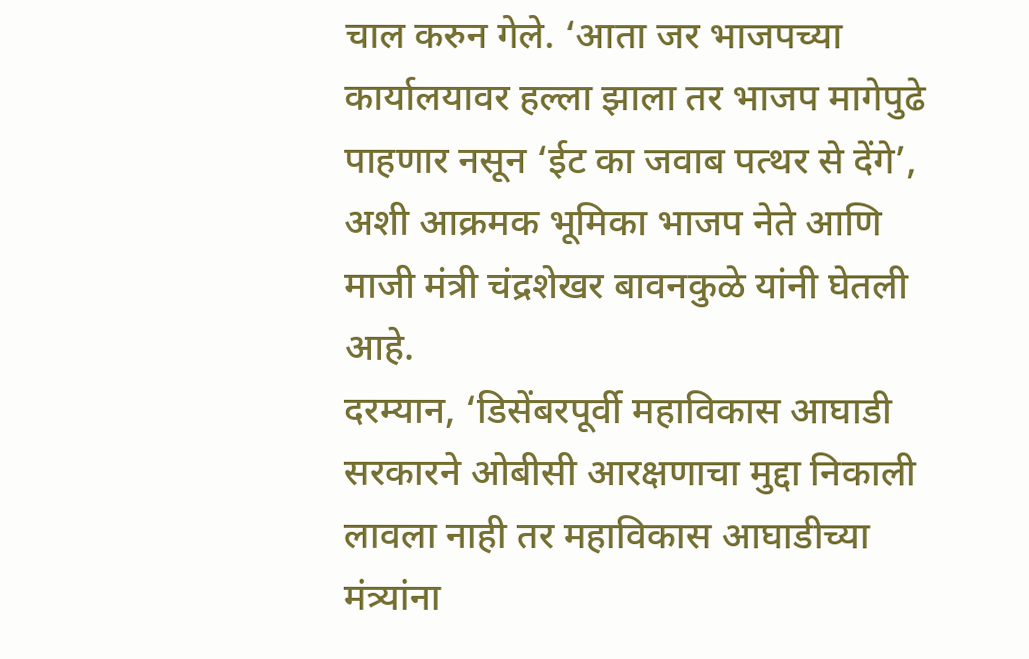चाल करुन गेले. ‘आता जर भाजपच्या कार्यालयावर हल्ला झाला तर भाजप मागेपुढे पाहणार नसून ‘ईट का जवाब पत्थर से देंगे’, अशी आक्रमक भूमिका भाजप नेते आणि माजी मंत्री चंद्रशेखर बावनकुळे यांनी घेतली आहे.
दरम्यान, ‘डिसेंबरपूर्वी महाविकास आघाडी सरकारने ओबीसी आरक्षणाचा मुद्दा निकाली लावला नाही तर महाविकास आघाडीच्या मंत्र्यांना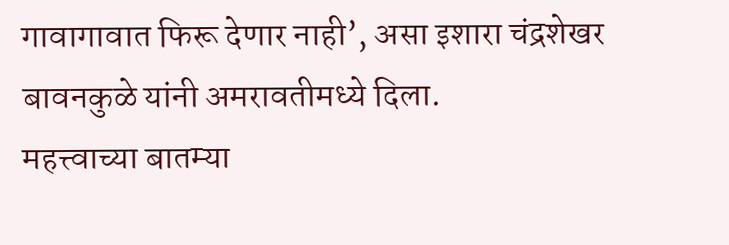गावागावात फिरू देणार नाही’, असा इशारा चंद्रशेखर बावनकुळे यांनी अमरावतीमध्ये दिला.
महत्त्वाच्या बातम्या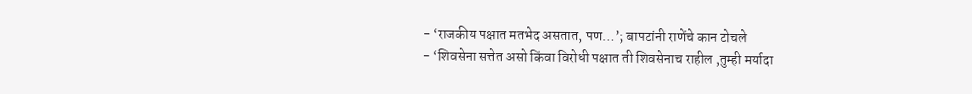- ‘राजकीय पक्षात मतभेद असतात, पण…’; बापटांनी राणेंचे कान टोचले
- ‘शिवसेना सत्तेत असो किंवा विरोधी पक्षात ती शिवसेनाच राहील ,तुम्ही मर्यादा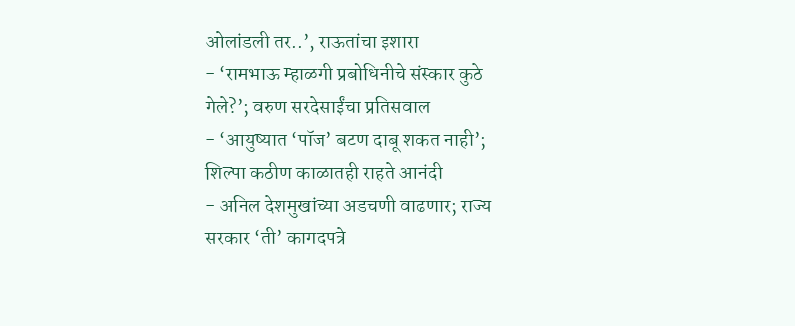ओलांडली तर..’, राऊतांचा इशारा
- ‘रामभाऊ म्हाळगी प्रबोधिनीचे संस्कार कुठे गेले?’; वरुण सरदेसाईंचा प्रतिसवाल
- ‘आयुष्यात ‘पॉज’ बटण दाबू शकत नाही’; शिल्पा कठीण काळातही राहते आनंदी
- अनिल देशमुखांच्या अडचणी वाढणार; राज्य सरकार ‘ती’ कागदपत्रे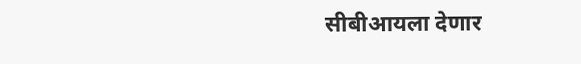सीबीआयला देणार